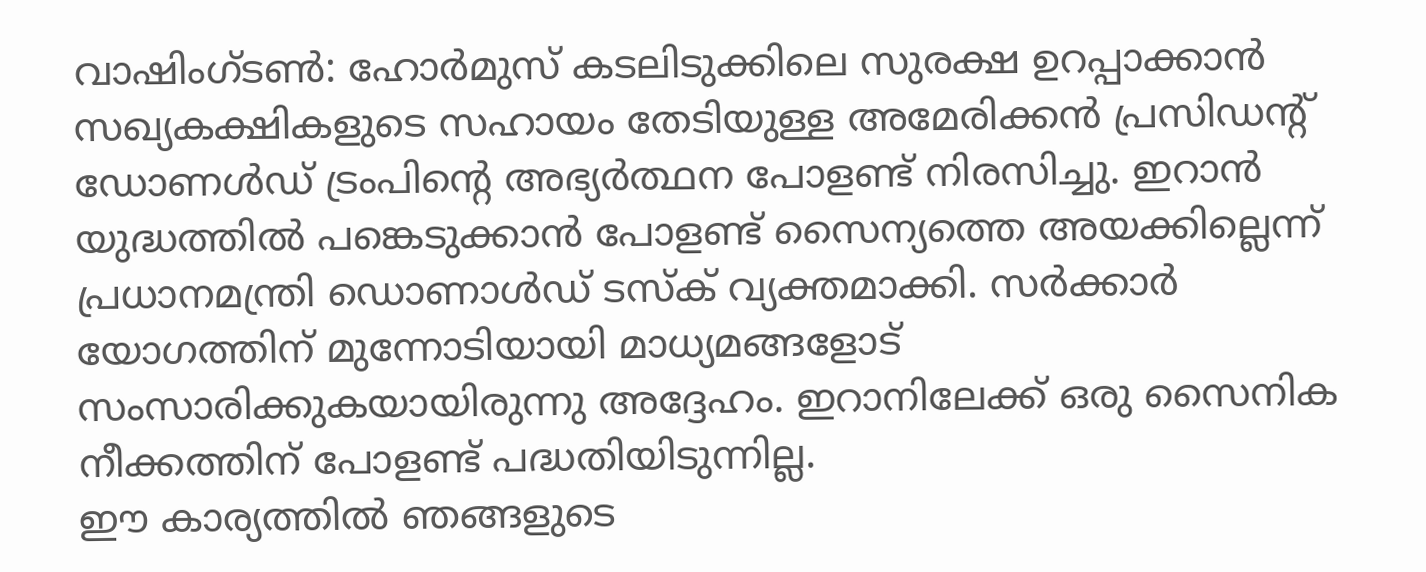വാഷിംഗ്ടൺ: ഹോർമുസ് കടലിടുക്കിലെ സുരക്ഷ ഉറപ്പാക്കാൻ സഖ്യകക്ഷികളുടെ സഹായം തേടിയുള്ള അമേരിക്കൻ പ്രസിഡന്റ് ഡോണൾഡ് ട്രംപിന്റെ അഭ്യർത്ഥന പോളണ്ട് നിരസിച്ചു. ഇറാൻ യുദ്ധത്തിൽ പങ്കെടുക്കാൻ പോളണ്ട് സൈന്യത്തെ അയക്കില്ലെന്ന് പ്രധാനമന്ത്രി ഡൊണാൾഡ് ടസ്ക് വ്യക്തമാക്കി. സർക്കാർ യോഗത്തിന് മുന്നോടിയായി മാധ്യമങ്ങളോട് സംസാരിക്കുകയായിരുന്നു അദ്ദേഹം. ഇറാനിലേക്ക് ഒരു സൈനിക നീക്കത്തിന് പോളണ്ട് പദ്ധതിയിടുന്നില്ല.
ഈ കാര്യത്തിൽ ഞങ്ങളുടെ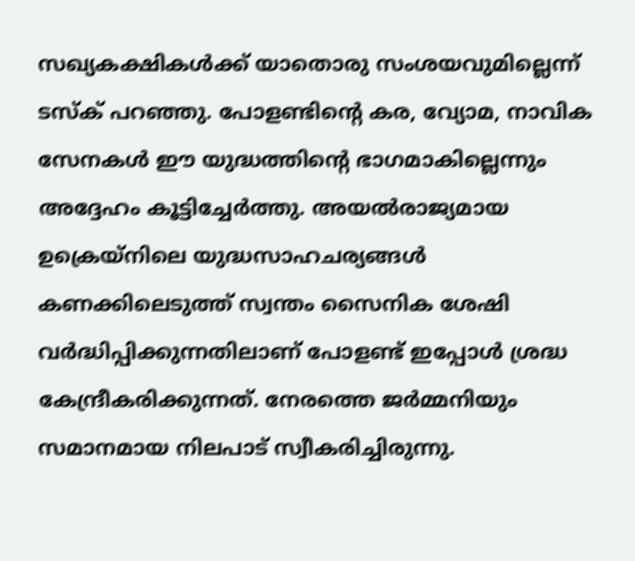സഖ്യകക്ഷികൾക്ക് യാതൊരു സംശയവുമില്ലെന്ന് ടസ്ക് പറഞ്ഞു. പോളണ്ടിന്റെ കര, വ്യോമ, നാവിക സേനകൾ ഈ യുദ്ധത്തിന്റെ ഭാഗമാകില്ലെന്നും അദ്ദേഹം കൂട്ടിച്ചേർത്തു. അയൽരാജ്യമായ ഉക്രെയ്നിലെ യുദ്ധസാഹചര്യങ്ങൾ കണക്കിലെടുത്ത് സ്വന്തം സൈനിക ശേഷി വർദ്ധിപ്പിക്കുന്നതിലാണ് പോളണ്ട് ഇപ്പോൾ ശ്രദ്ധ കേന്ദ്രീകരിക്കുന്നത്. നേരത്തെ ജർമ്മനിയും സമാനമായ നിലപാട് സ്വീകരിച്ചിരുന്നു.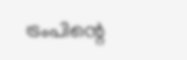ട്രംപിന്റെ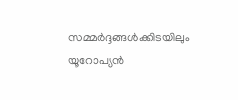സമ്മർദ്ദങ്ങൾക്കിടയിലും യൂറോപ്യൻ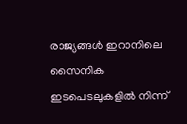രാജ്യങ്ങൾ ഇറാനിലെ സൈനിക ഇടപെടലുകളിൽ നിന്ന്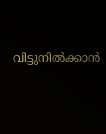വിട്ടുനിൽക്കാൻ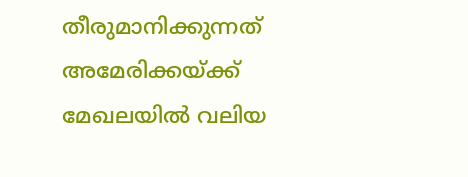തീരുമാനിക്കുന്നത് അമേരിക്കയ്ക്ക് മേഖലയിൽ വലിയ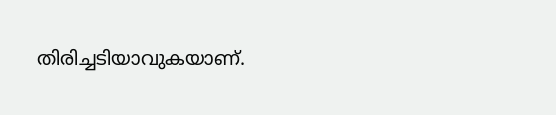തിരിച്ചടിയാവുകയാണ്.